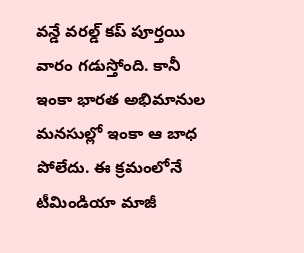వన్డే వరల్డ్ కప్ పూర్తయి వారం గడుస్తోంది. కానీ ఇంకా భారత అభిమానుల మనసుల్లో ఇంకా ఆ బాధ పోలేదు. ఈ క్రమంలోనే టీమిండియా మాజీ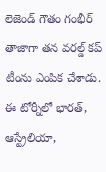లెజెండ్ గౌతం గంభీర్ తాజాగా తన వరల్డ్ కప్ టీంను ఎంపిక చేశాడు. ఈ టోర్నీలో భారత్, ఆస్ట్రేలియా,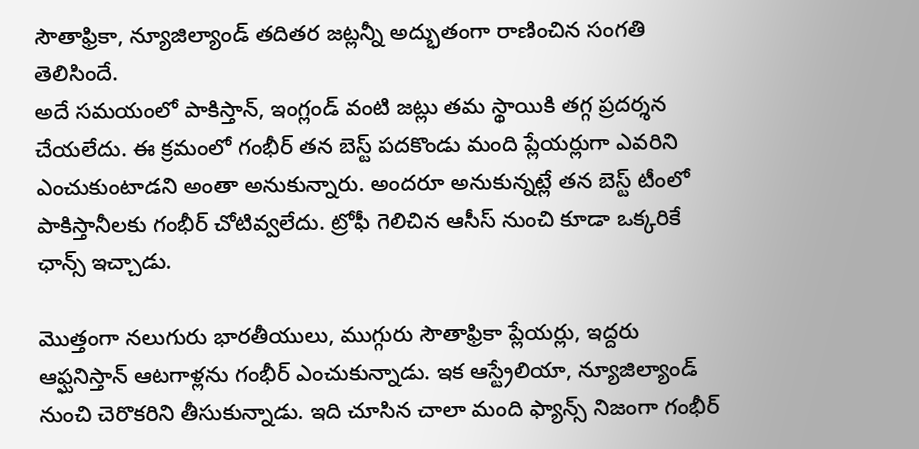సౌతాఫ్రికా, న్యూజిల్యాండ్ తదితర జట్లన్నీ అద్భుతంగా రాణించిన సంగతి తెలిసిందే.
అదే సమయంలో పాకిస్తాన్, ఇంగ్లండ్ వంటి జట్లు తమ స్థాయికి తగ్గ ప్రదర్శన చేయలేదు. ఈ క్రమంలో గంభీర్ తన బెస్ట్ పదకొండు మంది ప్లేయర్లుగా ఎవరిని ఎంచుకుంటాడని అంతా అనుకున్నారు. అందరూ అనుకున్నట్లే తన బెస్ట్ టీంలో పాకిస్తానీలకు గంభీర్ చోటివ్వలేదు. ట్రోఫీ గెలిచిన ఆసీస్ నుంచి కూడా ఒక్కరికే ఛాన్స్ ఇచ్చాడు.

మొత్తంగా నలుగురు భారతీయులు, ముగ్గురు సౌతాఫ్రికా ప్లేయర్లు, ఇద్దరు ఆఫ్ఘనిస్తాన్ ఆటగాళ్లను గంభీర్ ఎంచుకున్నాడు. ఇక ఆస్ట్రేలియా, న్యూజిల్యాండ్ నుంచి చెరొకరిని తీసుకున్నాడు. ఇది చూసిన చాలా మంది ఫ్యాన్స్ నిజంగా గంభీర్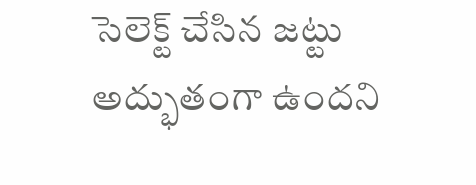సెలెక్ట్ చేసిన జట్టు అద్భుతంగా ఉందని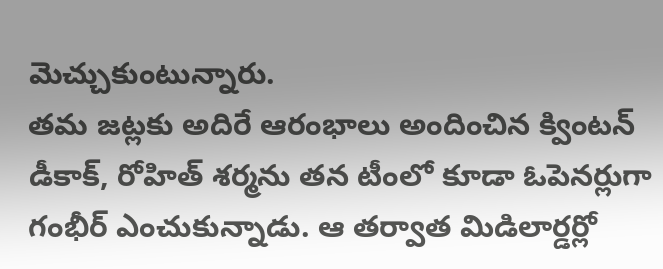మెచ్చుకుంటున్నారు.
తమ జట్లకు అదిరే ఆరంభాలు అందించిన క్వింటన్ డీకాక్, రోహిత్ శర్మను తన టీంలో కూడా ఓపెనర్లుగా గంభీర్ ఎంచుకున్నాడు. ఆ తర్వాత మిడిలార్డర్లో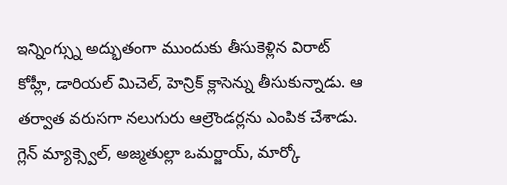ఇన్నింగ్స్ను అద్భుతంగా ముందుకు తీసుకెళ్లిన విరాట్ కోహ్లీ, డారియల్ మిచెల్, హెన్రిక్ క్లాసెన్ను తీసుకున్నాడు. ఆ తర్వాత వరుసగా నలుగురు ఆల్రౌండర్లను ఎంపిక చేశాడు.
గ్లెన్ మ్యాక్స్వెల్, అజ్మతుల్లా ఒమర్జాయ్, మార్కో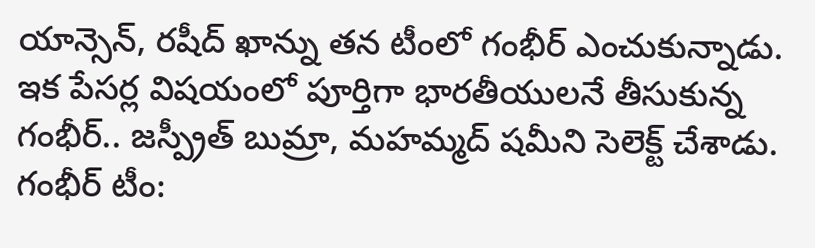యాన్సెన్, రషీద్ ఖాన్ను తన టీంలో గంభీర్ ఎంచుకున్నాడు. ఇక పేసర్ల విషయంలో పూర్తిగా భారతీయులనే తీసుకున్న గంభీర్.. జస్ప్రీత్ బుమ్రా, మహమ్మద్ షమీని సెలెక్ట్ చేశాడు.
గంభీర్ టీం: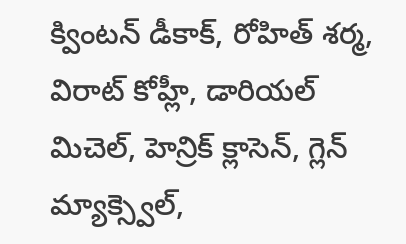క్వింటన్ డీకాక్, రోహిత్ శర్మ, విరాట్ కోహ్లీ, డారియల్ మిచెల్, హెన్రిక్ క్లాసెన్, గ్లెన్ మ్యాక్స్వెల్,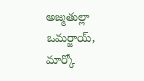అజ్మతుల్లా ఒమర్జాయ్, మార్కో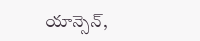యాన్సెన్,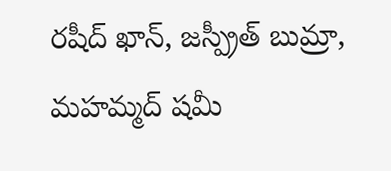రషీద్ ఖాన్, జస్ప్రీత్ బుమ్రా, మహమ్మద్ షమీ